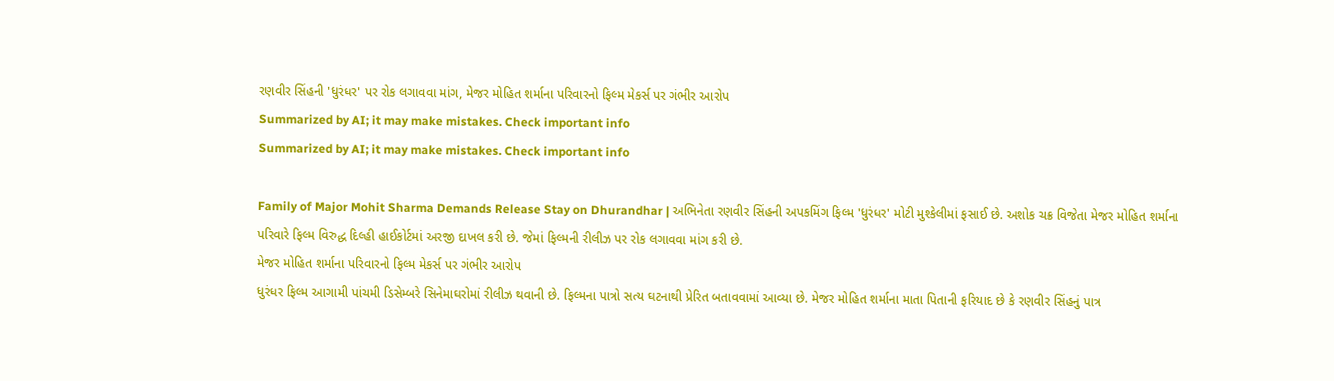રણવીર સિંહની 'ધુરંધર' પર રોક લગાવવા માંગ, મેજર મોહિત શર્માના પરિવારનો ફિલ્મ મેકર્સ પર ગંભીર આરોપ
Summarized by AI; it may make mistakes. Check important info
Summarized by AI; it may make mistakes. Check important info

Family of Major Mohit Sharma Demands Release Stay on Dhurandhar | અભિનેતા રણવીર સિંહની અપકમિંગ ફિલ્મ 'ધુરંધર' મોટી મુશ્કેલીમાં ફસાઈ છે. અશોક ચક્ર વિજેતા મેજર મોહિત શર્માના પરિવારે ફિલ્મ વિરુદ્ધ દિલ્હી હાઈકોર્ટમાં અરજી દાખલ કરી છે. જેમાં ફિલ્મની રીલીઝ પર રોક લગાવવા માંગ કરી છે.
મેજર મોહિત શર્માના પરિવારનો ફિલ્મ મેકર્સ પર ગંભીર આરોપ
ધુરંધર ફિલ્મ આગામી પાંચમી ડિસેમ્બરે સિનેમાઘરોમાં રીલીઝ થવાની છે. ફિલ્મના પાત્રો સત્ય ઘટનાથી પ્રેરિત બતાવવામાં આવ્યા છે. મેજર મોહિત શર્માના માતા પિતાની ફરિયાદ છે કે રણવીર સિંહનું પાત્ર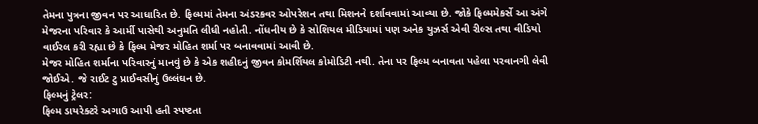તેમના પુત્રના જીવન પર આધારિત છે. ફિલ્મમાં તેમના અંડરકવર ઓપરેશન તથા મિશનને દર્શાવવામાં આવ્યા છે. જોકે ફિલ્મમેકર્સે આ અંગે મેજરના પરિવાર કે આર્મી પાસેથી અનુમતિ લીધી નહોતી. નોંધનીય છે કે સોશિયલ મીડિયામાં પણ અનેક યુઝર્સ એવી રીલ્સ તથા વીડિયો વાઈરલ કરી રહ્યા છે કે ફિલ્મ મેજર મોહિત શર્મા પર બનાવવામાં આવી છે.
મેજર મોહિત શર્માના પરિવારનું માનવું છે કે એક શહીદનું જીવન કોમર્શિયલ કોમોડિટી નથી. તેના પર ફિલ્મ બનાવતા પહેલા પરવાનગી લેવી જોઈએ. જે રાઈટ ટુ પ્રાઈવસીનું ઉલ્લંઘન છે.
ફિલ્મનું ટ્રેલર:
ફિલ્મ ડાયરેક્ટરે અગાઉ આપી હતી સ્પષ્ટતા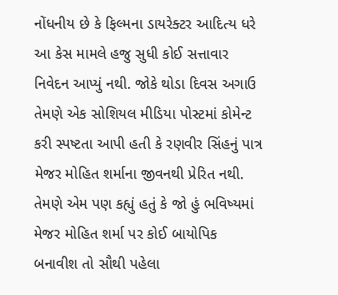નોંધનીય છે કે ફિલ્મના ડાયરેક્ટર આદિત્ય ધરે આ કેસ મામલે હજુ સુધી કોઈ સત્તાવાર નિવેદન આપ્યું નથી. જોકે થોડા દિવસ અગાઉ તેમણે એક સોશિયલ મીડિયા પોસ્ટમાં કોમેન્ટ કરી સ્પષ્ટતા આપી હતી કે રણવીર સિંહનું પાત્ર મેજર મોહિત શર્માના જીવનથી પ્રેરિત નથી. તેમણે એમ પણ કહ્યું હતું કે જો હું ભવિષ્યમાં મેજર મોહિત શર્મા પર કોઈ બાયોપિક બનાવીશ તો સૌથી પહેલા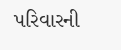પરિવારની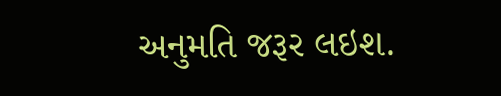અનુમતિ જરૂર લઇશ.